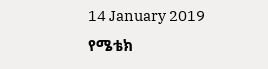14 January 2019
የሜቴክ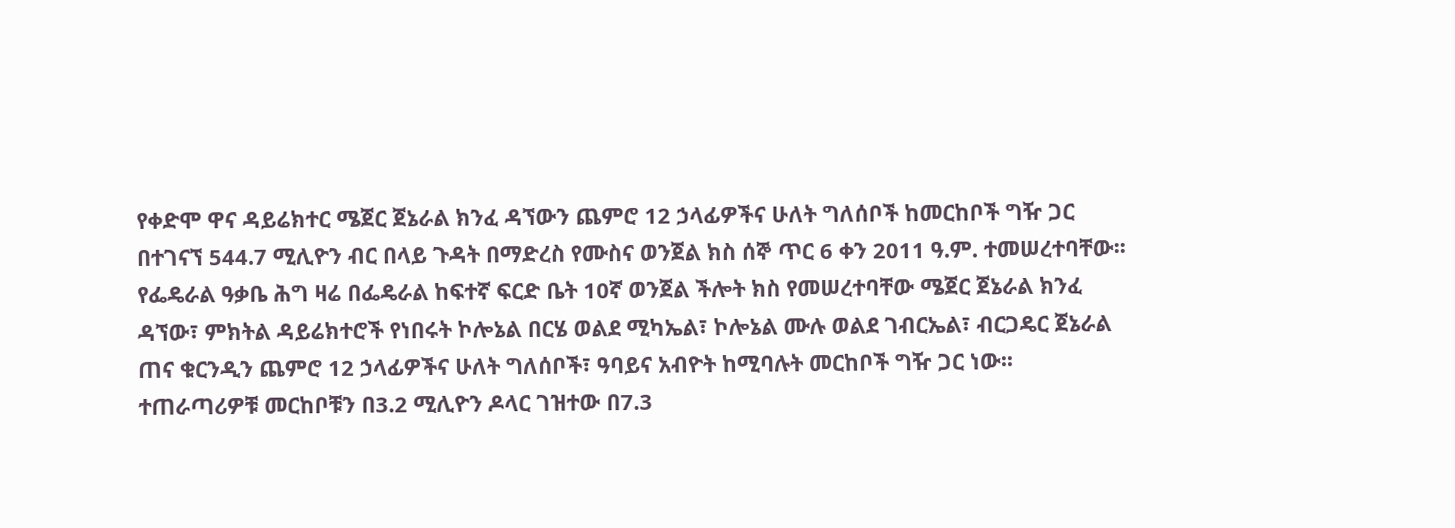የቀድሞ ዋና ዳይሬክተር ሜጀር ጀኔራል ክንፈ ዳኘውን ጨምሮ 12 ኃላፊዎችና ሁለት ግለሰቦች ከመርከቦች ግዥ ጋር በተገናኘ 544.7 ሚሊዮን ብር በላይ ጉዳት በማድረስ የሙስና ወንጀል ክስ ሰኞ ጥር 6 ቀን 2011 ዓ.ም. ተመሠረተባቸው፡፡
የፌዴራል ዓቃቤ ሕግ ዛሬ በፌዴራል ከፍተኛ ፍርድ ቤት 10ኛ ወንጀል ችሎት ክስ የመሠረተባቸው ሜጀር ጀኔራል ክንፈ ዳኘው፣ ምክትል ዳይሬክተሮች የነበሩት ኮሎኔል በርሄ ወልደ ሚካኤል፣ ኮሎኔል ሙሉ ወልደ ገብርኤል፣ ብርጋዴር ጀኔራል ጠና ቁርንዲን ጨምሮ 12 ኃላፊዎችና ሁለት ግለሰቦች፣ ዓባይና አብዮት ከሚባሉት መርከቦች ግዥ ጋር ነው፡፡
ተጠራጣሪዎቹ መርከቦቹን በ3.2 ሚሊዮን ዶላር ገዝተው በ7.3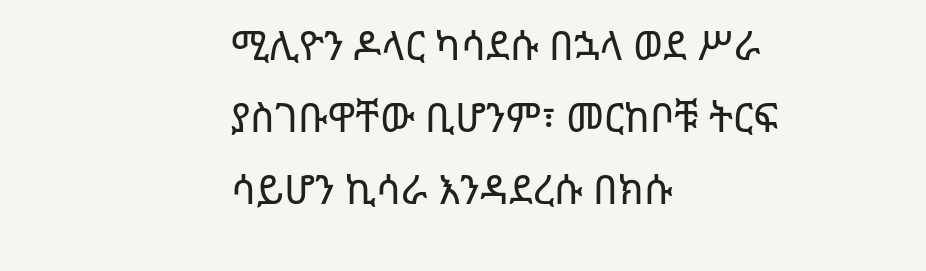ሚሊዮን ዶላር ካሳደሱ በኋላ ወደ ሥራ ያስገቡዋቸው ቢሆንም፣ መርከቦቹ ትርፍ ሳይሆን ኪሳራ እንዳደረሱ በክሱ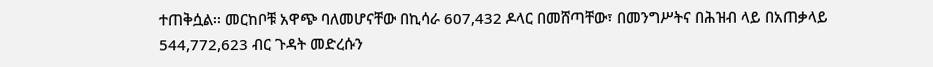ተጠቅሷል፡፡ መርከቦቹ አዋጭ ባለመሆናቸው በኪሳራ 607,432 ዶላር በመሸጣቸው፣ በመንግሥትና በሕዝብ ላይ በአጠቃላይ 544,772,623 ብር ጉዳት መድረሱን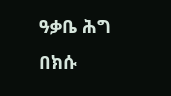ዓቃቤ ሕግ በክሱ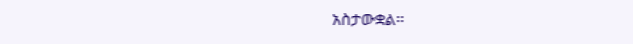አስታውቋል፡፡